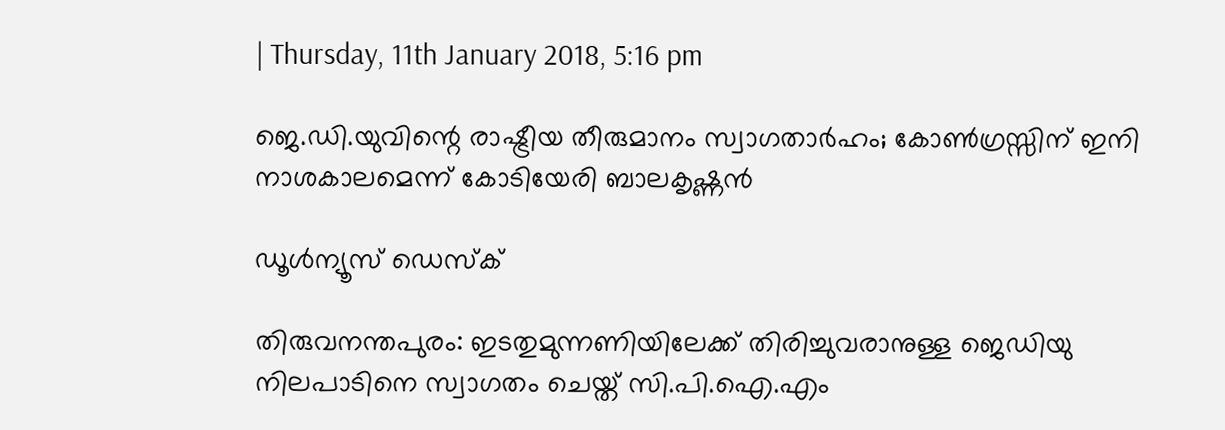| Thursday, 11th January 2018, 5:16 pm

ജെ.ഡി.യുവിന്റെ രാഷ്ട്രീയ തീരുമാനം സ്വാഗതാര്‍ഹം; കോണ്‍ഗ്രസ്സിന് ഇനി നാശകാലമെന്ന് കോടിയേരി ബാലകൃഷ്ണന്‍

ഡൂള്‍ന്യൂസ് ഡെസ്‌ക്

തിരുവനന്തപുരം: ഇടതുമുന്നണിയിലേക്ക് തിരിച്ചുവരാനുള്ള ജെഡിയു നിലപാടിനെ സ്വാഗതം ചെയ്ത് സി.പി.ഐ.എം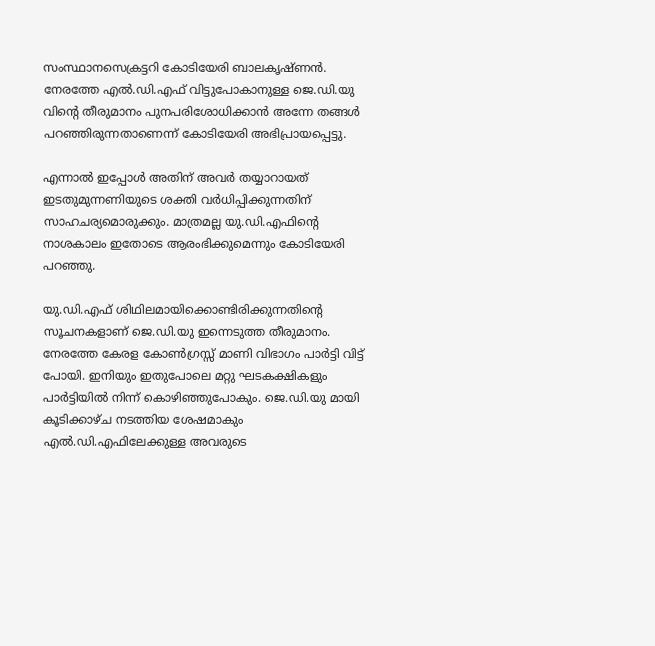സംസ്ഥാനസെക്രട്ടറി കോടിയേരി ബാലകൃഷ്ണന്‍. നേരത്തേ എല്‍.ഡി.എഫ് വിട്ടുപോകാനുള്ള ജെ.ഡി.യു വിന്റെ തീരുമാനം പുനപരിശോധിക്കാന്‍ അന്നേ തങ്ങള്‍ പറഞ്ഞിരുന്നതാണെന്ന് കോടിയേരി അഭിപ്രായപ്പെട്ടു.

എന്നാല്‍ ഇപ്പോള്‍ അതിന് അവര്‍ തയ്യാറായത് ഇടതുമുന്നണിയുടെ ശക്തി വര്‍ധിപ്പിക്കുന്നതിന് സാഹചര്യമൊരുക്കും. മാത്രമല്ല യു.ഡി.എഫിന്റെ നാശകാലം ഇതോടെ ആരംഭിക്കുമെന്നും കോടിയേരി പറഞ്ഞു.

യു.ഡി.എഫ് ശിഥിലമായിക്കൊണ്ടിരിക്കുന്നതിന്റെ സൂചനകളാണ് ജെ.ഡി.യു ഇന്നെടുത്ത തീരുമാനം. നേരത്തേ കേരള കോണ്‍ഗ്രസ്സ് മാണി വിഭാഗം പാര്‍ട്ടി വിട്ട് പോയി. ഇനിയും ഇതുപോലെ മറ്റു ഘടകക്ഷികളും പാര്‍ട്ടിയില്‍ നിന്ന് കൊഴിഞ്ഞുപോകും. ജെ.ഡി.യു മായി കൂടിക്കാഴ്ച നടത്തിയ ശേഷമാകും എല്‍.ഡി.എഫിലേക്കുള്ള അവരുടെ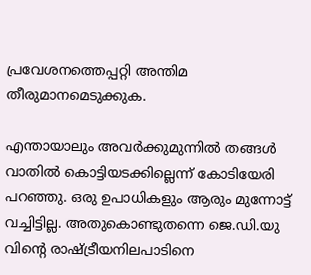പ്രവേശനത്തെപ്പറ്റി അന്തിമ തീരുമാനമെടുക്കുക.

എന്തായാലും അവര്‍ക്കുമുന്നില്‍ തങ്ങള്‍ വാതില്‍ കൊട്ടിയടക്കില്ലെന്ന് കോടിയേരി പറഞ്ഞു. ഒരു ഉപാധികളും ആരും മുന്നോട്ട് വച്ചിട്ടില്ല. അതുകൊണ്ടുതന്നെ ജെ.ഡി.യു വിന്റെ രാഷ്ട്രീയനിലപാടിനെ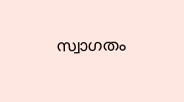സ്വാഗതം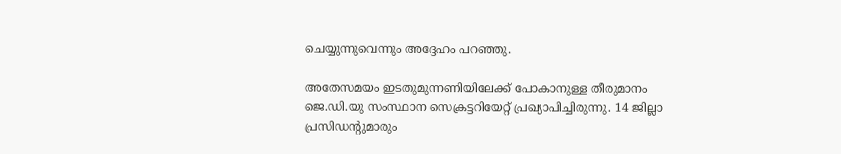ചെയ്യുന്നുവെന്നും അദ്ദേഹം പറഞ്ഞു.

അതേസമയം ഇടതുമുന്നണിയിലേക്ക് പോകാനുള്ള തീരുമാനം ജെ.ഡി.യു സംസ്ഥാന സെക്രട്ടറിയേറ്റ് പ്രഖ്യാപിച്ചിരുന്നു. 14 ജില്ലാ പ്രസിഡന്റുമാരും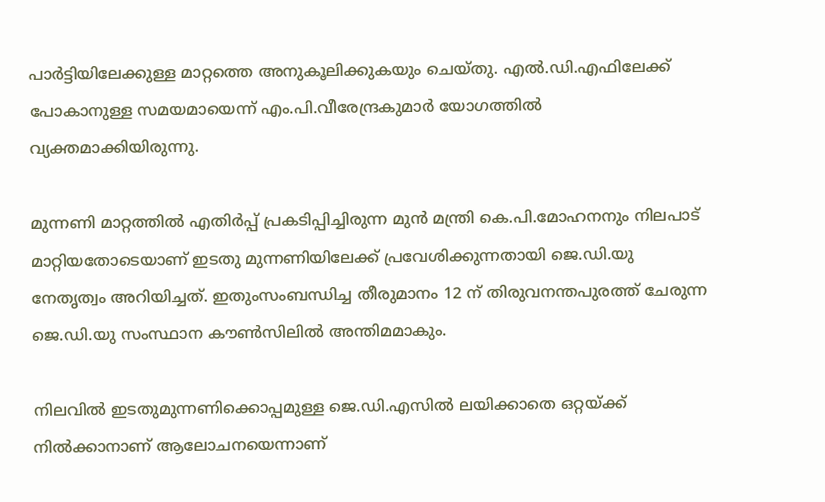പാര്‍ട്ടിയിലേക്കുള്ള മാറ്റത്തെ അനുകൂലിക്കുകയും ചെയ്തു. എല്‍.ഡി.എഫിലേക്ക് പോകാനുള്ള സമയമായെന്ന് എം.പി.വീരേന്ദ്രകുമാര്‍ യോഗത്തില്‍ വ്യക്തമാക്കിയിരുന്നു.

മുന്നണി മാറ്റത്തില്‍ എതിര്‍പ്പ് പ്രകടിപ്പിച്ചിരുന്ന മുന്‍ മന്ത്രി കെ.പി.മോഹനനും നിലപാട് മാറ്റിയതോടെയാണ് ഇടതു മുന്നണിയിലേക്ക് പ്രവേശിക്കുന്നതായി ജെ.ഡി.യു നേതൃത്വം അറിയിച്ചത്. ഇതുംസംബന്ധിച്ച തീരുമാനം 12 ന് തിരുവനന്തപുരത്ത് ചേരുന്ന ജെ.ഡി.യു സംസ്ഥാന കൗണ്‍സിലില്‍ അന്തിമമാകും.

നിലവില്‍ ഇടതുമുന്നണിക്കൊപ്പമുള്ള ജെ.ഡി.എസില്‍ ലയിക്കാതെ ഒറ്റയ്ക്ക് നില്‍ക്കാനാണ് ആലോചനയെന്നാണ്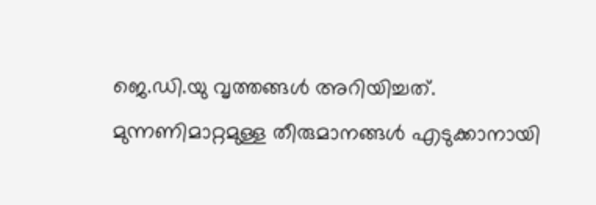ജെ.ഡി.യു വൃത്തങ്ങള്‍ അറിയിച്ചത്. മുന്നണിമാറ്റമുള്ള തീരുമാനങ്ങള്‍ എടുക്കാനായി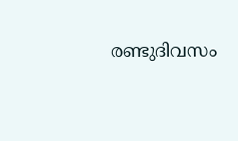രണ്ടുദിവസം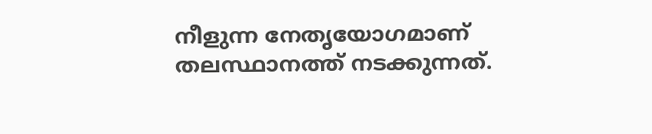നീളുന്ന നേതൃയോഗമാണ് തലസ്ഥാനത്ത് നടക്കുന്നത്.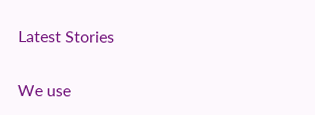Latest Stories

We use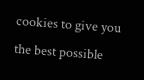cookies to give you the best possible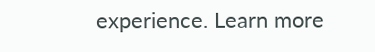experience. Learn more